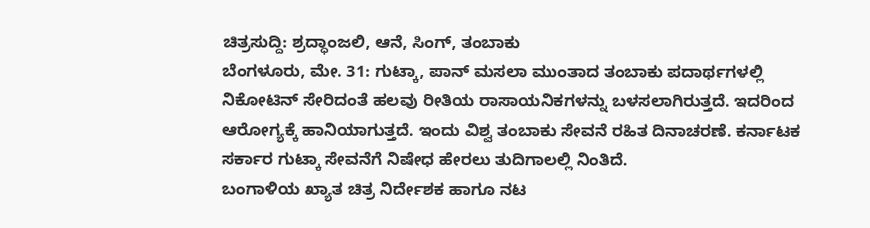ಚಿತ್ರಸುದ್ದಿ: ಶ್ರದ್ಧಾಂಜಲಿ, ಆನೆ, ಸಿಂಗ್, ತಂಬಾಕು
ಬೆಂಗಳೂರು, ಮೇ. 31: ಗುಟ್ಕಾ, ಪಾನ್ ಮಸಲಾ ಮುಂತಾದ ತಂಬಾಕು ಪದಾರ್ಥಗಳಲ್ಲಿ ನಿಕೋಟಿನ್ ಸೇರಿದಂತೆ ಹಲವು ರೀತಿಯ ರಾಸಾಯನಿಕಗಳನ್ನು ಬಳಸಲಾಗಿರುತ್ತದೆ. ಇದರಿಂದ ಆರೋಗ್ಯಕ್ಕೆ ಹಾನಿಯಾಗುತ್ತದೆ. ಇಂದು ವಿಶ್ವ ತಂಬಾಕು ಸೇವನೆ ರಹಿತ ದಿನಾಚರಣೆ. ಕರ್ನಾಟಕ ಸರ್ಕಾರ ಗುಟ್ಕಾ ಸೇವನೆಗೆ ನಿಷೇಧ ಹೇರಲು ತುದಿಗಾಲಲ್ಲಿ ನಿಂತಿದೆ.
ಬಂಗಾಳಿಯ ಖ್ಯಾತ ಚಿತ್ರ ನಿರ್ದೇಶಕ ಹಾಗೂ ನಟ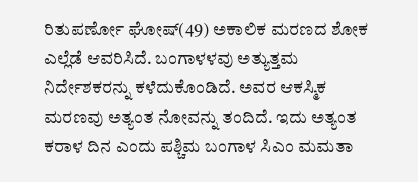ರಿತುಪರ್ಣೋ ಘೋಷ್(49) ಅಕಾಲಿಕ ಮರಣದ ಶೋಕ ಎಲ್ಲೆಡೆ ಆವರಿಸಿದೆ. ಬಂಗಾಳಳವು ಅತ್ಯುತ್ತಮ ನಿರ್ದೇಶಕರನ್ನು ಕಳೆದುಕೊಂಡಿದೆ. ಅವರ ಆಕಸ್ಮಿಕ ಮರಣವು ಅತ್ಯಂತ ನೋವನ್ನು ತಂದಿದೆ. ಇದು ಅತ್ಯಂತ ಕರಾಳ ದಿನ ಎಂದು ಪಶ್ಚಿಮ ಬಂಗಾಳ ಸಿಎಂ ಮಮತಾ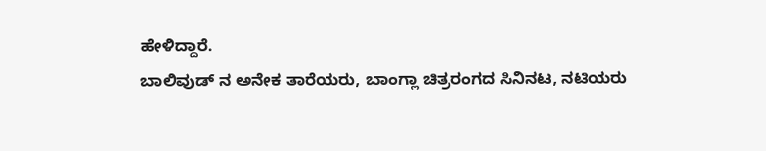ಹೇಳಿದ್ದಾರೆ.
ಬಾಲಿವುಡ್ ನ ಅನೇಕ ತಾರೆಯರು, ಬಾಂಗ್ಲಾ ಚಿತ್ರರಂಗದ ಸಿನಿನಟ, ನಟಿಯರು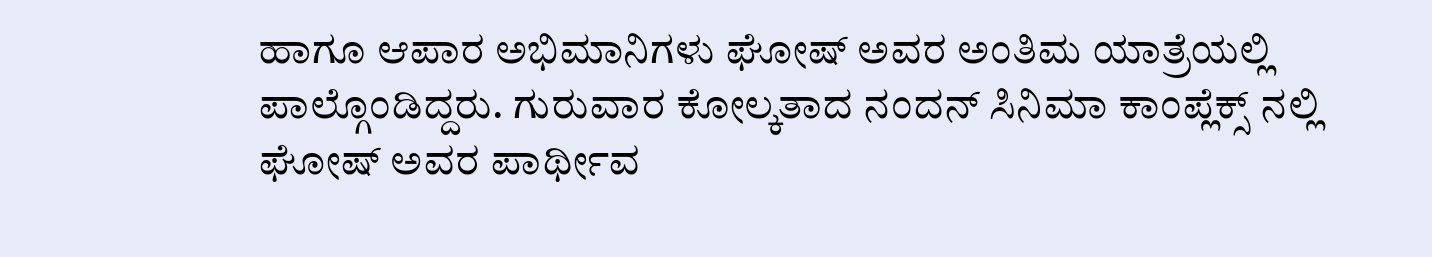ಹಾಗೂ ಆಪಾರ ಅಭಿಮಾನಿಗಳು ಘೋಷ್ ಅವರ ಅಂತಿಮ ಯಾತ್ರೆಯಲ್ಲಿ ಪಾಲ್ಗೊಂಡಿದ್ದರು. ಗುರುವಾರ ಕೋಲ್ಕತಾದ ನಂದನ್ ಸಿನಿಮಾ ಕಾಂಪ್ಲೆಕ್ಸ್ ನಲ್ಲಿ ಘೋಷ್ ಅವರ ಪಾರ್ಥೀವ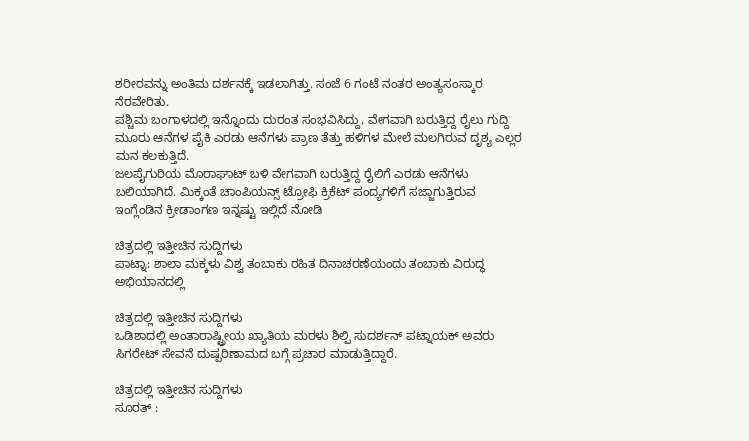ಶರೀರವನ್ನು ಅಂತಿಮ ದರ್ಶನಕ್ಕೆ ಇಡಲಾಗಿತ್ತು. ಸಂಜೆ 6 ಗಂಟೆ ನಂತರ ಅಂತ್ಯಸಂಸ್ಕಾರ ನೆರವೇರಿತು.
ಪಶ್ಚಿಮ ಬಂಗಾಳದಲ್ಲಿ ಇನ್ನೊಂದು ದುರಂತ ಸಂಭವಿಸಿದ್ದು, ವೇಗವಾಗಿ ಬರುತ್ತಿದ್ದ ರೈಲು ಗುದ್ದಿ ಮೂರು ಆನೆಗಳ ಪೈಕಿ ಎರಡು ಆನೆಗಳು ಪ್ರಾಣ ತೆತ್ತು ಹಳಿಗಳ ಮೇಲೆ ಮಲಗಿರುವ ದೃಶ್ಯ ಎಲ್ಲರ ಮನ ಕಲಕುತ್ತಿದೆ.
ಜಲಪೈಗುರಿಯ ಮೊರಾಘಾಟ್ ಬಳಿ ವೇಗವಾಗಿ ಬರುತ್ತಿದ್ದ ರೈಲಿಗೆ ಎರಡು ಆನೆಗಳು ಬಲಿಯಾಗಿದೆ. ಮಿಕ್ಕಂತೆ ಚಾಂಪಿಯನ್ಸ್ ಟ್ರೋಫಿ ಕ್ರಿಕೆಟ್ ಪಂದ್ಯಗಳಿಗೆ ಸಜ್ಜಾಗುತ್ತಿರುವ ಇಂಗ್ಲೆಂಡಿನ ಕ್ರೀಡಾಂಗಣ ಇನ್ನಷ್ಟು ಇಲ್ಲಿದೆ ನೋಡಿ

ಚಿತ್ರದಲ್ಲಿ ಇತ್ತೀಚಿನ ಸುದ್ದಿಗಳು
ಪಾಟ್ನಾ: ಶಾಲಾ ಮಕ್ಕಳು ವಿಶ್ವ ತಂಬಾಕು ರಹಿತ ದಿನಾಚರಣೆಯಂದು ತಂಬಾಕು ವಿರುದ್ಧ ಅಭಿಯಾನದಲ್ಲಿ

ಚಿತ್ರದಲ್ಲಿ ಇತ್ತೀಚಿನ ಸುದ್ದಿಗಳು
ಒಡಿಶಾದಲ್ಲಿ ಅಂತಾರಾಷ್ಟ್ರೀಯ ಖ್ಯಾತಿಯ ಮರಳು ಶಿಲ್ಪಿ ಸುದರ್ಶನ್ ಪಟ್ನಾಯಕ್ ಅವರು ಸಿಗರೇಟ್ ಸೇವನೆ ದುಷ್ಪರಿಣಾಮದ ಬಗ್ಗೆ ಪ್ರಚಾರ ಮಾಡುತ್ತಿದ್ದಾರೆ.

ಚಿತ್ರದಲ್ಲಿ ಇತ್ತೀಚಿನ ಸುದ್ದಿಗಳು
ಸೂರತ್ :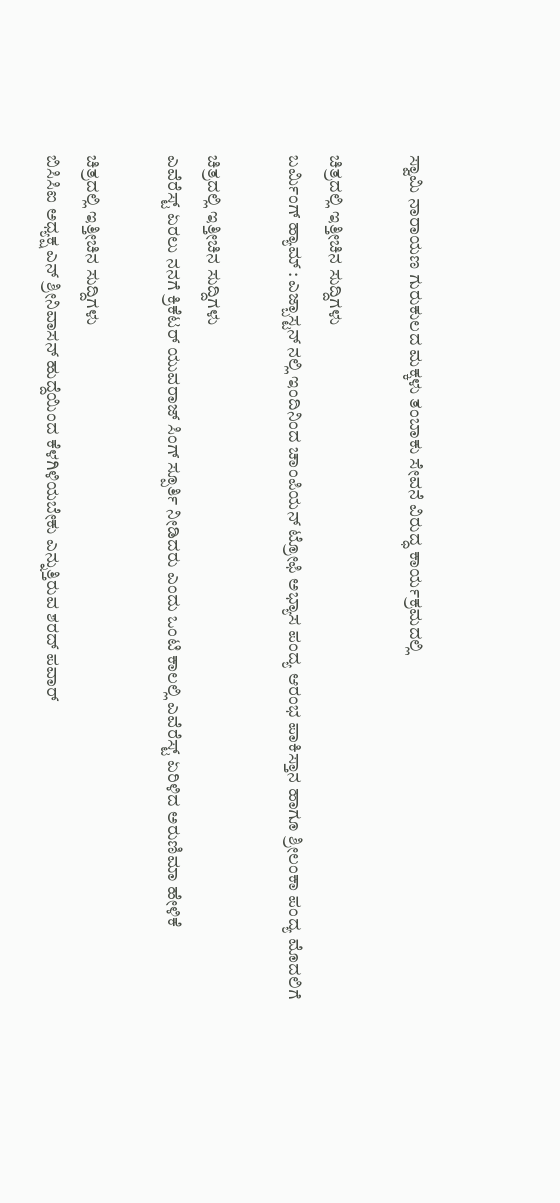ಸ್ವಾಮಿ ನಾರಾಯಣ ಗುರುಕುಲದ ಮಕ್ಕಳು ತಂಬಾಕು ಸೇವನೆ ವಿರುದ್ಧ ಕಾರ್ಯಕ್ರಮದಲ್ಲಿ

ಚಿತ್ರದಲ್ಲಿ ಇತ್ತೀಚಿನ ಸುದ್ದಿಗಳು
ಬರ್ಮಿಂಗ್ ಹ್ಯಾಮ್ : ಎಜ್ಬಾಸ್ಟನ್ ನಲ್ಲಿ ಇಂದಿನಿಂದ ಚಾಂಪಿಯನ್ ಟ್ರೋಫಿ ಅಭ್ಯಾಸ ಪಂದ್ಯ ಆರಂಭ ಪಾಕಿಸ್ತಾನ ಹಾಗೂ ಶ್ರೀಲಂಕಾ ಪಂದ್ಯ ಮೊದಲಿಗೆ

ಚಿತ್ರದಲ್ಲಿ ಇತ್ತೀಚಿನ ಸುದ್ದಿಗಳು
ಎವೆರೆಸ್ಟ್ ಏರಲು ನನಗೆ ಕ್ರಿಕೆಟರ್ ಯುವರಾಜ್ ಸಿಂಗ್ ಸ್ಪೂರ್ತಿ ನೀಡಿದರು ಎಂದು ಒಂಟಿ ಕಾಲಲ್ಲಿ ಎವೆರೆಸ್ಟ್ ಏರಿಳಿದ ಅರುಣಿಮಾ ಹೇಳಿಕೆ

ಚಿತ್ರದಲ್ಲಿ ಇತ್ತೀಚಿನ ಸುದ್ದಿಗಳು
ಬಿಸಿಸಿಐ ಅಧ್ಯಕ್ಷ ಎನ್ ಶ್ರೀನಿವಾಸನ್ ಹುದ್ದೆಯಿಂದ ಕೆಳಗಿಳಿಯಬೇಕು ಎನ್ನುತ್ತಿರುವ ಶರದ್ ಪವಾರ್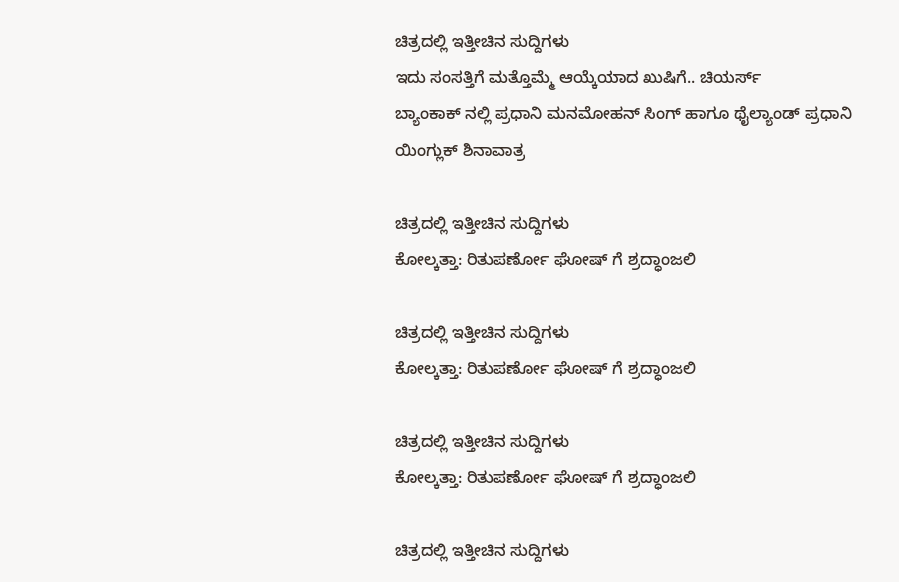ಚಿತ್ರದಲ್ಲಿ ಇತ್ತೀಚಿನ ಸುದ್ದಿಗಳು
ಇದು ಸಂಸತ್ತಿಗೆ ಮತ್ತೊಮ್ಮೆ ಆಯ್ಕೆಯಾದ ಖುಷಿಗೆ.. ಚಿಯರ್ಸ್
ಬ್ಯಾಂಕಾಕ್ ನಲ್ಲಿ ಪ್ರಧಾನಿ ಮನಮೋಹನ್ ಸಿಂಗ್ ಹಾಗೂ ಥೈಲ್ಯಾಂಡ್ ಪ್ರಧಾನಿ ಯಿಂಗ್ಲುಕ್ ಶಿನಾವಾತ್ರ

ಚಿತ್ರದಲ್ಲಿ ಇತ್ತೀಚಿನ ಸುದ್ದಿಗಳು
ಕೋಲ್ಕತ್ತಾ: ರಿತುಪರ್ಣೋ ಘೋಷ್ ಗೆ ಶ್ರದ್ಧಾಂಜಲಿ

ಚಿತ್ರದಲ್ಲಿ ಇತ್ತೀಚಿನ ಸುದ್ದಿಗಳು
ಕೋಲ್ಕತ್ತಾ: ರಿತುಪರ್ಣೋ ಘೋಷ್ ಗೆ ಶ್ರದ್ಧಾಂಜಲಿ

ಚಿತ್ರದಲ್ಲಿ ಇತ್ತೀಚಿನ ಸುದ್ದಿಗಳು
ಕೋಲ್ಕತ್ತಾ: ರಿತುಪರ್ಣೋ ಘೋಷ್ ಗೆ ಶ್ರದ್ಧಾಂಜಲಿ

ಚಿತ್ರದಲ್ಲಿ ಇತ್ತೀಚಿನ ಸುದ್ದಿಗಳು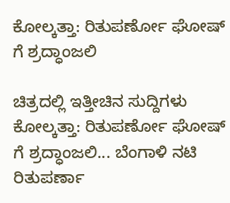ಕೋಲ್ಕತ್ತಾ: ರಿತುಪರ್ಣೋ ಘೋಷ್ ಗೆ ಶ್ರದ್ಧಾಂಜಲಿ

ಚಿತ್ರದಲ್ಲಿ ಇತ್ತೀಚಿನ ಸುದ್ದಿಗಳು
ಕೋಲ್ಕತ್ತಾ: ರಿತುಪರ್ಣೋ ಘೋಷ್ ಗೆ ಶ್ರದ್ಧಾಂಜಲಿ... ಬೆಂಗಾಳಿ ನಟಿ ರಿತುಪರ್ಣಾ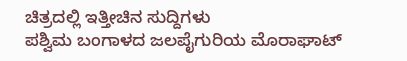ಚಿತ್ರದಲ್ಲಿ ಇತ್ತೀಚಿನ ಸುದ್ದಿಗಳು
ಪಶ್ವಿಮ ಬಂಗಾಳದ ಜಲಪೈಗುರಿಯ ಮೊರಾಘಾಟ್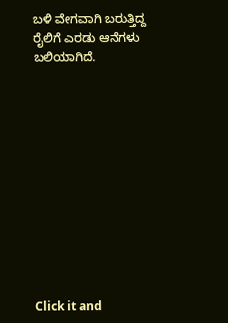ಬಳಿ ವೇಗವಾಗಿ ಬರುತ್ತಿದ್ದ ರೈಲಿಗೆ ಎರಡು ಆನೆಗಳು ಬಲಿಯಾಗಿದೆ.












Click it and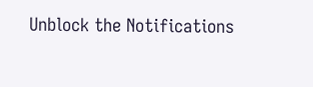Unblock the Notifications